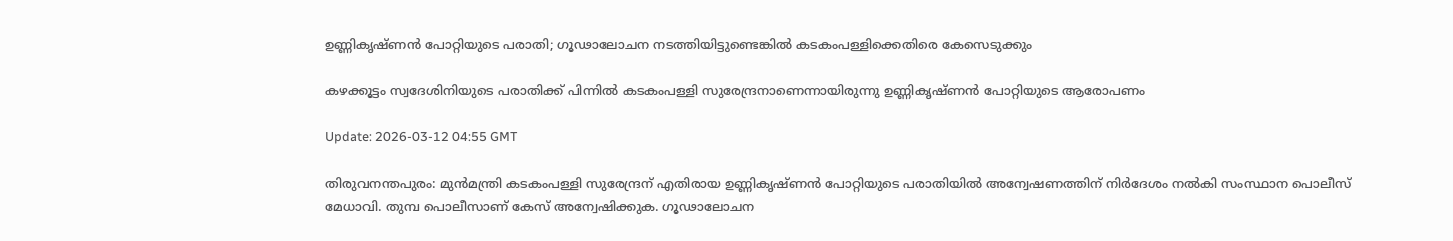ഉണ്ണികൃഷ്ണൻ പോറ്റിയുടെ പരാതി; ഗൂഢാലോചന നടത്തിയിട്ടുണ്ടെങ്കിൽ കടകംപള്ളിക്കെതിരെ കേസെടുക്കും

കഴക്കൂട്ടം സ്വദേശിനിയുടെ പരാതിക്ക് പിന്നിൽ കടകംപള്ളി സുരേന്ദ്രനാണെന്നായിരുന്നു ഉണ്ണികൃഷ്ണൻ പോറ്റിയുടെ ആരോപണം

Update: 2026-03-12 04:55 GMT

തിരുവനന്തപുരം: മുൻമന്ത്രി കടകംപള്ളി സുരേന്ദ്രന് എതിരായ ഉണ്ണികൃഷ്ണൻ പോറ്റിയുടെ പരാതിയിൽ അന്വേഷണത്തിന് നിർദേശം നൽകി സംസ്ഥാന പൊലീസ് മേധാവി. തുമ്പ പൊലീസാണ് കേസ് അന്വേഷിക്കുക. ഗൂഢാലോചന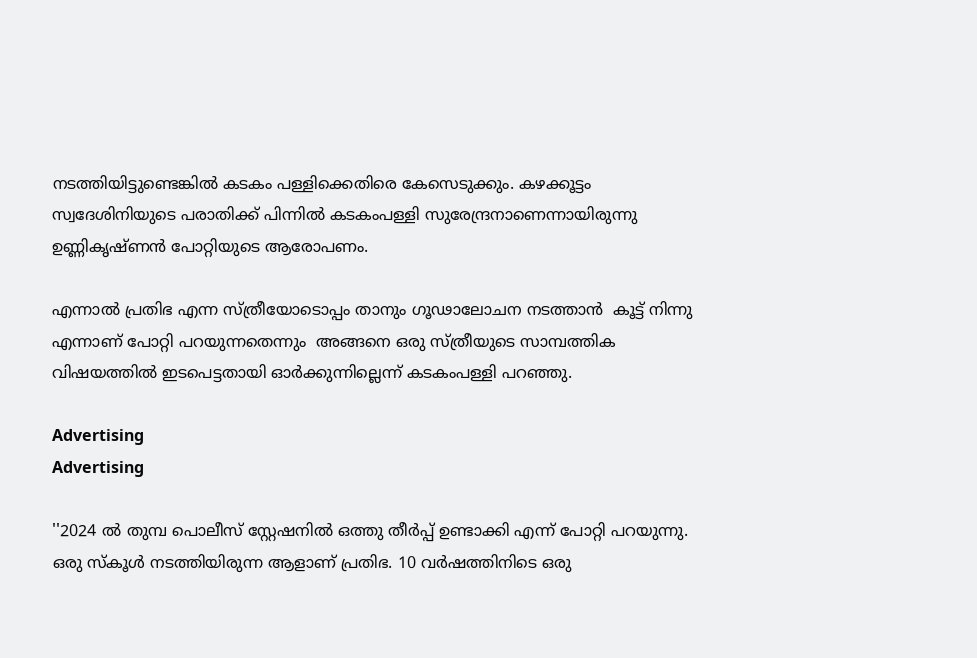നടത്തിയിട്ടുണ്ടെങ്കിൽ കടകം പള്ളിക്കെതിരെ കേസെടുക്കും. കഴക്കൂട്ടം സ്വദേശിനിയുടെ പരാതിക്ക് പിന്നിൽ കടകംപള്ളി സുരേന്ദ്രനാണെന്നായിരുന്നു ഉണ്ണികൃഷ്ണൻ പോറ്റിയുടെ ആരോപണം.

എന്നാൽ പ്രതിഭ എന്ന സ്ത്രീയോടൊപ്പം താനും ഗൂഢാലോചന നടത്താൻ  കൂട്ട് നിന്നു എന്നാണ് പോറ്റി പറയുന്നതെന്നും  അങ്ങനെ ഒരു സ്ത്രീയുടെ സാമ്പത്തിക വിഷയത്തിൽ ഇടപെട്ടതായി ഓർക്കുന്നില്ലെന്ന് കടകംപള്ളി പറഞ്ഞു.

Advertising
Advertising

''2024 ൽ തുമ്പ പൊലീസ് സ്റ്റേഷനിൽ ഒത്തു തീർപ്പ് ഉണ്ടാക്കി എന്ന് പോറ്റി പറയുന്നു. ഒരു സ്കൂൾ നടത്തിയിരുന്ന ആളാണ് പ്രതിഭ. 10 വർഷത്തിനിടെ ഒരു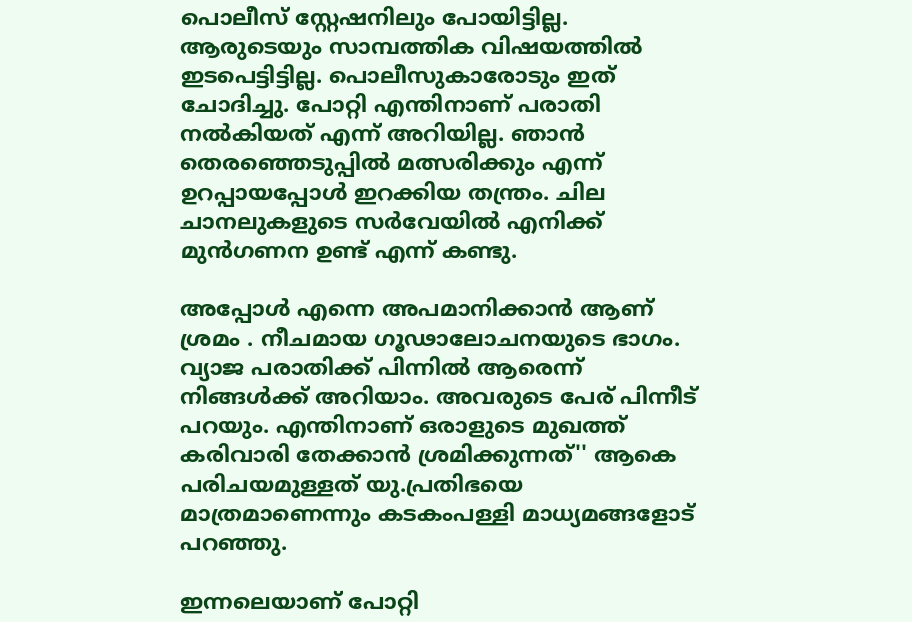പൊലീസ് സ്റ്റേഷനിലും പോയിട്ടില്ല. ആരുടെയും സാമ്പത്തിക വിഷയത്തിൽ ഇടപെട്ടിട്ടില്ല. പൊലീസുകാരോടും ഇത് ചോദിച്ചു. പോറ്റി എന്തിനാണ് പരാതി നൽകിയത് എന്ന് അറിയില്ല. ഞാൻ തെരഞ്ഞെടുപ്പിൽ മത്സരിക്കും എന്ന് ഉറപ്പായപ്പോൾ ഇറക്കിയ തന്ത്രം. ചില ചാനലുകളുടെ സർവേയിൽ എനിക്ക് മുൻഗണന ഉണ്ട് എന്ന് കണ്ടു.

അപ്പോൾ എന്നെ അപമാനിക്കാൻ ആണ് ശ്രമം . നീചമായ ഗൂഢാലോചനയുടെ ഭാഗം. വ്യാജ പരാതിക്ക് പിന്നിൽ ആരെന്ന് നിങ്ങൾക്ക് അറിയാം. അവരുടെ പേര് പിന്നീട് പറയും. എന്തിനാണ് ഒരാളുടെ മുഖത്ത് കരിവാരി തേക്കാൻ ശ്രമിക്കുന്നത്'' ആകെ പരിചയമുള്ളത് യു.പ്രതിഭയെ മാത്രമാണെന്നും കടകംപള്ളി മാധ്യമങ്ങളോട് പറഞ്ഞു.

ഇന്നലെയാണ് പോറ്റി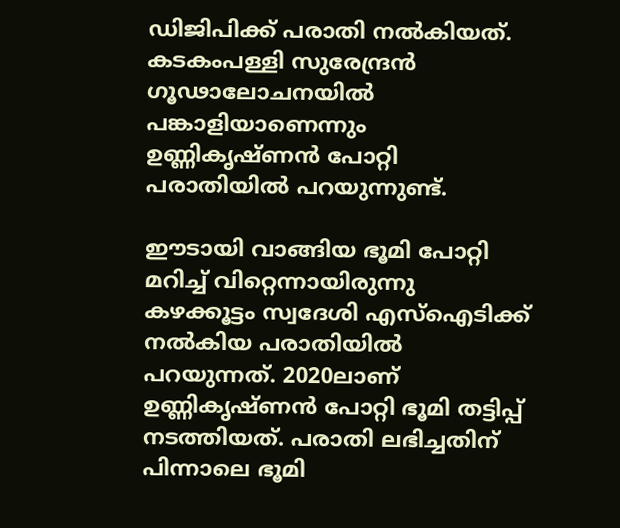ഡിജിപിക്ക് പരാതി നൽകിയത്. കടകംപള്ളി സുരേന്ദ്രൻ ഗൂഢാലോചനയിൽ പങ്കാളിയാണെന്നും ഉണ്ണികൃഷ്ണൻ പോറ്റി പരാതിയിൽ പറയുന്നുണ്ട്.

ഈടായി വാങ്ങിയ ഭൂമി പോറ്റി മറിച്ച് വിറ്റെന്നായിരുന്നു കഴക്കൂട്ടം സ്വദേശി എസ്‌ഐടിക്ക് നൽകിയ പരാതിയിൽ പറയുന്നത്. 2020ലാണ് ഉണ്ണികൃഷ്ണൻ പോറ്റി ഭൂമി തട്ടിപ്പ് നടത്തിയത്. പരാതി ലഭിച്ചതിന് പിന്നാലെ ഭൂമി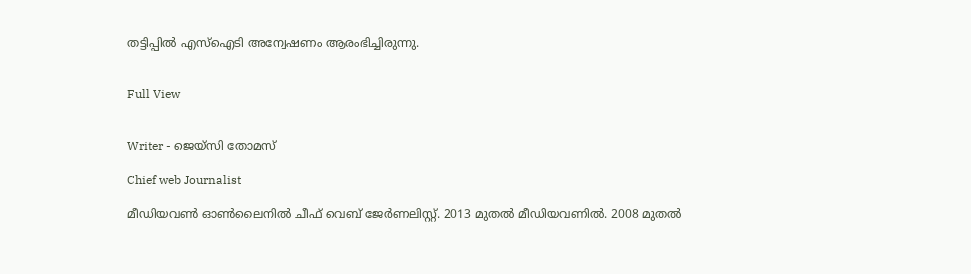തട്ടിപ്പിൽ എസ്‌ഐടി അന്വേഷണം ആരംഭിച്ചിരുന്നു.


Full View


Writer - ജെയ്സി തോമസ്

Chief web Journalist

മീഡിയവൺ ഓൺലൈനിൽ ചീഫ് വെബ് ജേർണലിസ്റ്റ്. 2013 മുതൽ മീഡിയവണിൽ. 2008 മുതൽ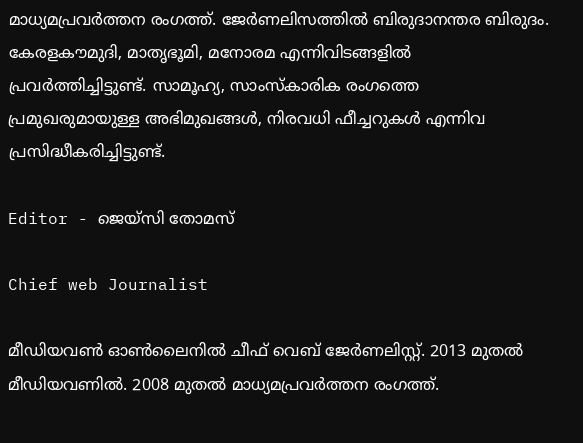മാധ്യമപ്രവർത്തന രംഗത്ത്. ജേർണലിസത്തിൽ ബിരുദാനന്തര ബിരുദം. കേരളകൗമുദി, മാതൃഭൂമി, മനോരമ എന്നിവിടങ്ങളിൽ പ്രവർത്തിച്ചിട്ടുണ്ട്. സാമൂഹ്യ, സാംസ്‌കാരിക രംഗത്തെ പ്രമുഖരുമായുള്ള അഭിമുഖങ്ങൾ, നിരവധി ഫീച്ചറുകൾ എന്നിവ പ്രസിദ്ധീകരിച്ചിട്ടുണ്ട്.

Editor - ജെയ്സി തോമസ്

Chief web Journalist

മീഡിയവൺ ഓൺലൈനിൽ ചീഫ് വെബ് ജേർണലിസ്റ്റ്. 2013 മുതൽ മീഡിയവണിൽ. 2008 മുതൽ മാധ്യമപ്രവർത്തന രംഗത്ത്.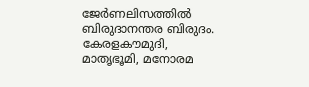ജേർണലിസത്തിൽ ബിരുദാനന്തര ബിരുദം. കേരളകൗമുദി, മാതൃഭൂമി, മനോരമ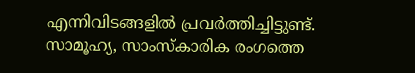എന്നിവിടങ്ങളിൽ പ്രവർത്തിച്ചിട്ടുണ്ട്. സാമൂഹ്യ, സാംസ്‌കാരിക രംഗത്തെ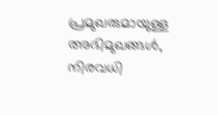പ്രമുഖരുമായുള്ള അഭിമുഖങ്ങൾ, നിരവധി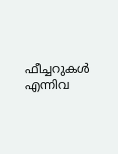ഫീച്ചറുകൾ എന്നിവ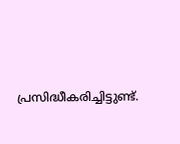പ്രസിദ്ധീകരിച്ചിട്ടുണ്ട്.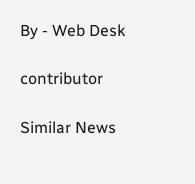By - Web Desk

contributor

Similar News